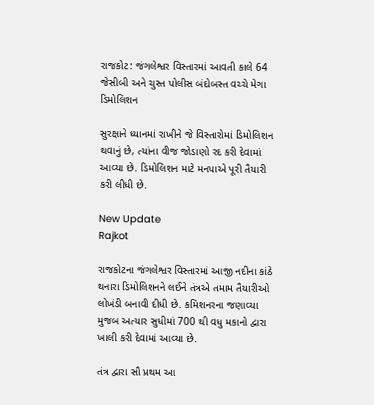રાજકોટ: જંગલેશ્વર વિસ્તારમાં આવતી કાલે 64 જેસીબી અને ચુસ્ત પોલીસ બંદોબસ્ત વચ્ચે મેગા ડિમોલિશન

સુરક્ષાને ધ્યાનમાં રાખીને જે વિસ્તારોમાં ડિમોલિશન થવાનું છે, ત્યાંના વીજ જોડાણો રદ કરી દેવામાં આવ્યા છે. ડિમોલિશન માટે મનપાએ પૂરી તૈયારી કરી લીધી છે.

New Update
Rajkot

રાજકોટના જંગલેશ્વર વિસ્તારમાં આજી નદીના કાંઠે થનારા ડિમોલિશનને લઈને તંત્રએ તમામ તૈયારીઓ લોખંડી બનાવી દીધી છે. કમિશનરના જણાવ્યા મુજબ અત્યાર સુધીમાં 700 થી વધુ મકાનો દ્વારા ખાલી કરી દેવામાં આવ્યા છે.

તંત્ર દ્વારા સૌ પ્રથમ આ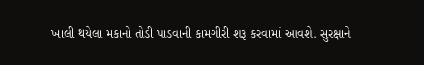ખાલી થયેલા મકાનો તોડી પાડવાની કામગીરી શરૂ કરવામાં આવશે. સુરક્ષાને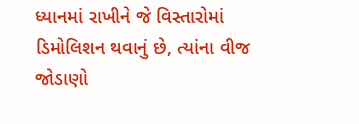ધ્યાનમાં રાખીને જે વિસ્તારોમાં ડિમોલિશન થવાનું છે, ત્યાંના વીજ જોડાણો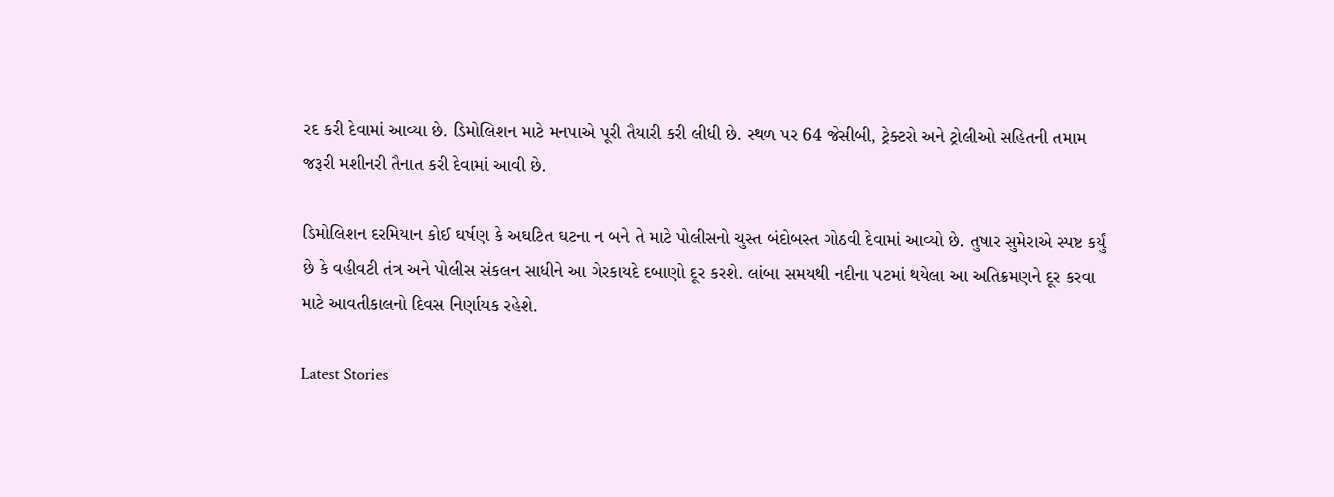રદ કરી દેવામાં આવ્યા છે. ડિમોલિશન માટે મનપાએ પૂરી તૈયારી કરી લીધી છે. સ્થળ પર 64 જેસીબી, ટ્રેક્ટરો અને ટ્રોલીઓ સહિતની તમામ જરૂરી મશીનરી તૈનાત કરી દેવામાં આવી છે.

ડિમોલિશન દરમિયાન કોઈ ઘર્ષણ કે અઘટિત ઘટના ન બને તે માટે પોલીસનો ચુસ્ત બંદોબસ્ત ગોઠવી દેવામાં આવ્યો છે. તુષાર સુમેરાએ સ્પષ્ટ કર્યું છે કે વહીવટી તંત્ર અને પોલીસ સંકલન સાધીને આ ગેરકાયદે દબાણો દૂર કરશે. લાંબા સમયથી નદીના પટમાં થયેલા આ અતિક્રમણને દૂર કરવા માટે આવતીકાલનો દિવસ નિર્ણાયક રહેશે.

Latest Stories